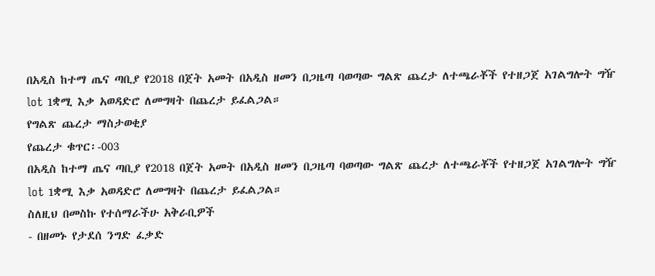በአዲስ ከተማ ጤና ጣቢያ የ2018 በጀት አመት በአዲስ ዘመን በጋዜጣ ባወጣው ግልጽ ጨረታ ለተጫራቾች የተዘጋጀ አገልግሎት ግዥ lot 1ቋሚ እቃ አወዳድሮ ለመግዛት በጨረታ ይፈልጋል።
የግልጽ ጨረታ ማስታወቂያ
የጨረታ ቁጥር፡-003
በአዲስ ከተማ ጤና ጣቢያ የ2018 በጀት አመት በአዲስ ዘመን በጋዜጣ ባወጣው ግልጽ ጨረታ ለተጫራቾች የተዘጋጀ አገልግሎት ግዥ lot 1ቋሚ እቃ አወዳድሮ ለመግዛት በጨረታ ይፈልጋል።
ስለዚህ በመስኩ የተሰማራችሁ አቅራቢዎች
- በዘመኑ የታደሰ ንግድ ፈቃድ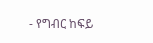- የግብር ከፍይ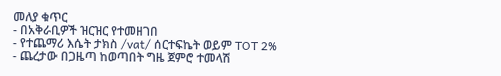መለያ ቁጥር
- በአቅራቢዎች ዝርዝር የተመዘገበ
- የተጨማሪ እሴት ታክስ /vat/ ሰርተፍኬት ወይም TOT 2%
- ጨረታው በጋዜጣ ከወጣበት ግዜ ጀምሮ ተመላሽ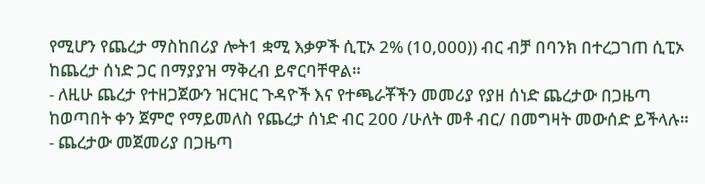የሚሆን የጨረታ ማስከበሪያ ሎት1 ቋሚ እቃዎች ሲፒኦ 2% (10,000)) ብር ብቻ በባንክ በተረጋገጠ ሲፒኦ ከጨረታ ሰነድ ጋር በማያያዝ ማቅረብ ይኖርባቸዋል።
- ለዚሁ ጨረታ የተዘጋጀውን ዝርዝር ጉዳዮች እና የተጫራቾችን መመሪያ የያዘ ሰነድ ጨረታው በጋዜጣ ከወጣበት ቀን ጀምሮ የማይመለስ የጨረታ ሰነድ ብር 200 /ሁለት መቶ ብር/ በመግዛት መውሰድ ይችላሉ።
- ጨረታው መጀመሪያ በጋዜጣ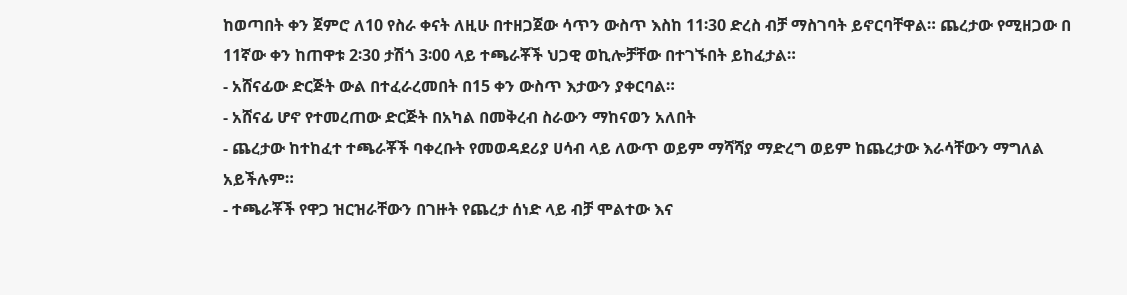ከወጣበት ቀን ጀምሮ ለ10 የስራ ቀናት ለዚሁ በተዘጋጀው ሳጥን ውስጥ እስከ 11፡30 ድረስ ብቻ ማስገባት ይኖርባቸዋል። ጨረታው የሚዘጋው በ 11ኛው ቀን ከጠዋቱ 2፡30 ታሽጎ 3፡00 ላይ ተጫራቾች ህጋዊ ወኪሎቻቸው በተገኙበት ይከፈታል።
- አሸናፊው ድርጅት ውል በተፈራረመበት በ15 ቀን ውስጥ እታውን ያቀርባል።
- አሸናፊ ሆኖ የተመረጠው ድርጅት በአካል በመቅረብ ስራውን ማከናወን አለበት
- ጨረታው ከተከፈተ ተጫራቾች ባቀረቡት የመወዳደሪያ ሀሳብ ላይ ለውጥ ወይም ማሻሻያ ማድረግ ወይም ከጨረታው እራሳቸውን ማግለል አይችሉም።
- ተጫራቾች የዋጋ ዝርዝራቸውን በገዙት የጨረታ ሰነድ ላይ ብቻ ሞልተው እና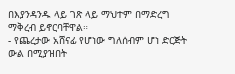በእያንዳንዱ ላይ ገጽ ላይ ማህተም በማድረግ ማቅረብ ይኖርባቸዋል።
- የጨረታው አሸናፊ የሆነው ግለሰብም ሆነ ድርጅት ውል በሚያዝበት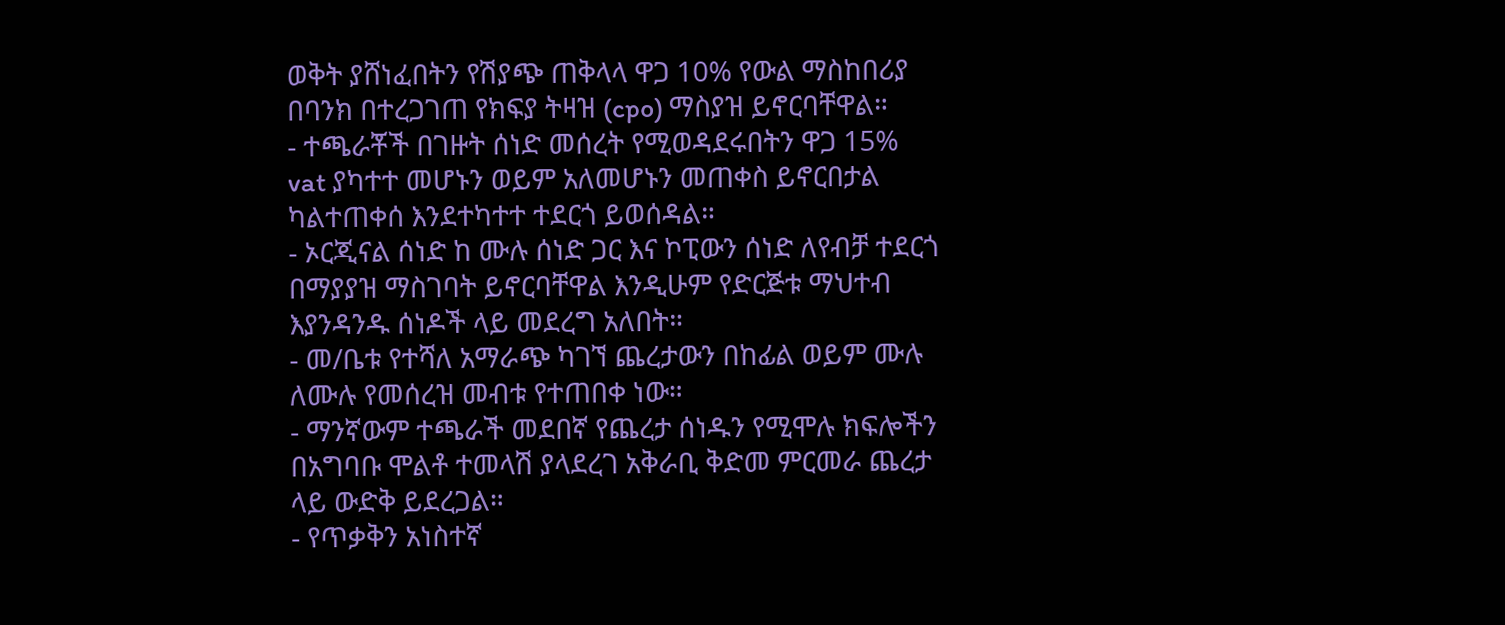ወቅት ያሸነፈበትን የሽያጭ ጠቅላላ ዋጋ 10% የውል ማስከበሪያ በባንክ በተረጋገጠ የክፍያ ትዛዝ (cpo) ማስያዝ ይኖርባቸዋል።
- ተጫራቾች በገዙት ሰነድ መሰረት የሚወዳደሩበትን ዋጋ 15% vat ያካተተ መሆኑን ወይም አለመሆኑን መጠቀስ ይኖርበታል ካልተጠቀሰ እንደተካተተ ተደርጎ ይወሰዳል።
- ኦርጂናል ሰነድ ከ ሙሉ ሰነድ ጋር እና ኮፒውን ሰነድ ለየብቻ ተደርጎ በማያያዝ ማስገባት ይኖርባቸዋል እንዲሁም የድርጅቱ ማህተብ እያንዳንዱ ሰነዶች ላይ መደረግ አለበት።
- መ/ቤቱ የተሻለ አማራጭ ካገኘ ጨረታውን በከፊል ወይም ሙሉ ለሙሉ የመሰረዝ መብቱ የተጠበቀ ነው።
- ማንኛውም ተጫራች መደበኛ የጨረታ ሰነዱን የሚሞሉ ክፍሎችን በአግባቡ ሞልቶ ተመላሽ ያላደረገ አቅራቢ ቅድመ ምርመራ ጨረታ ላይ ውድቅ ይደረጋል።
- የጥቃቅን አነስተኛ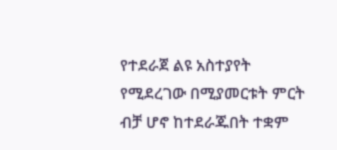የተደራጀ ልዩ አስተያየት የሚደረገው በሚያመርቱት ምርት ብቻ ሆኖ ከተደራጁበት ተቋም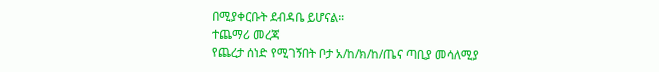በሚያቀርቡት ደብዳቤ ይሆናል።
ተጨማሪ መረጃ
የጨረታ ሰነድ የሚገኝበት ቦታ አ/ከ/ክ/ከ/ጤና ጣቢያ መሳለሚያ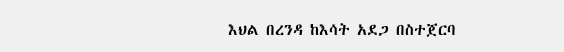እህል በረንዳ ከእሳት አደጋ በስተጀርባ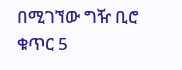በሚገኘው ግዥ ቢሮ ቁጥር 5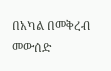በአካል በመቅረብ መውሰድ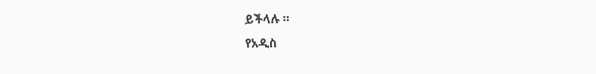ይችላሉ ።
የአዲስ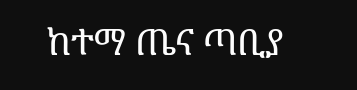ከተማ ጤና ጣቢያ